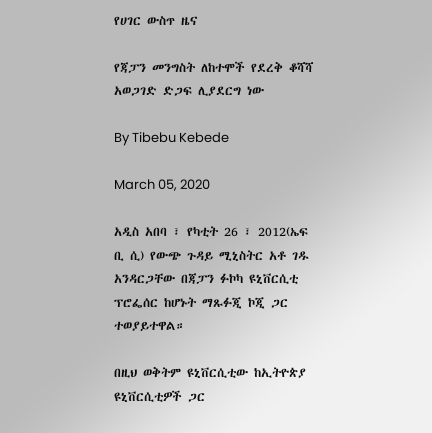የሀገር ውስጥ ዜና

የጃፓን መንግስት ለከተሞች የደረቅ ቆሻሻ አወጋገድ ድጋፍ ሊያደርግ ነው

By Tibebu Kebede

March 05, 2020

አዲስ አበባ ፣ የካቲት 26 ፣ 2012(ኤፍ ቢ ሲ) የውጭ ጉዳይ ሚኒስትር አቶ ገዱ አንዳርጋቸው በጃፓን ፉኮካ ዩኒቨርሲቲ ፕሮፌሰር ከሆኑት ማጹፉጂ ኮጂ ጋር ተወያይተዋል።

በዚህ ወቅትም ዩኒቨርሲቲው ከኢትዮጵያ ዩኒቨርሲቲዎች ጋር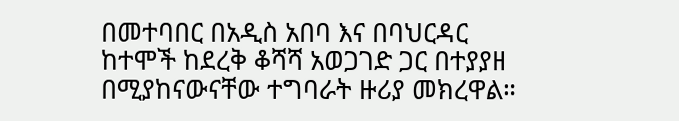በመተባበር በአዲስ አበባ እና በባህርዳር ከተሞች ከደረቅ ቆሻሻ አወጋገድ ጋር በተያያዘ በሚያከናውናቸው ተግባራት ዙሪያ መክረዋል።